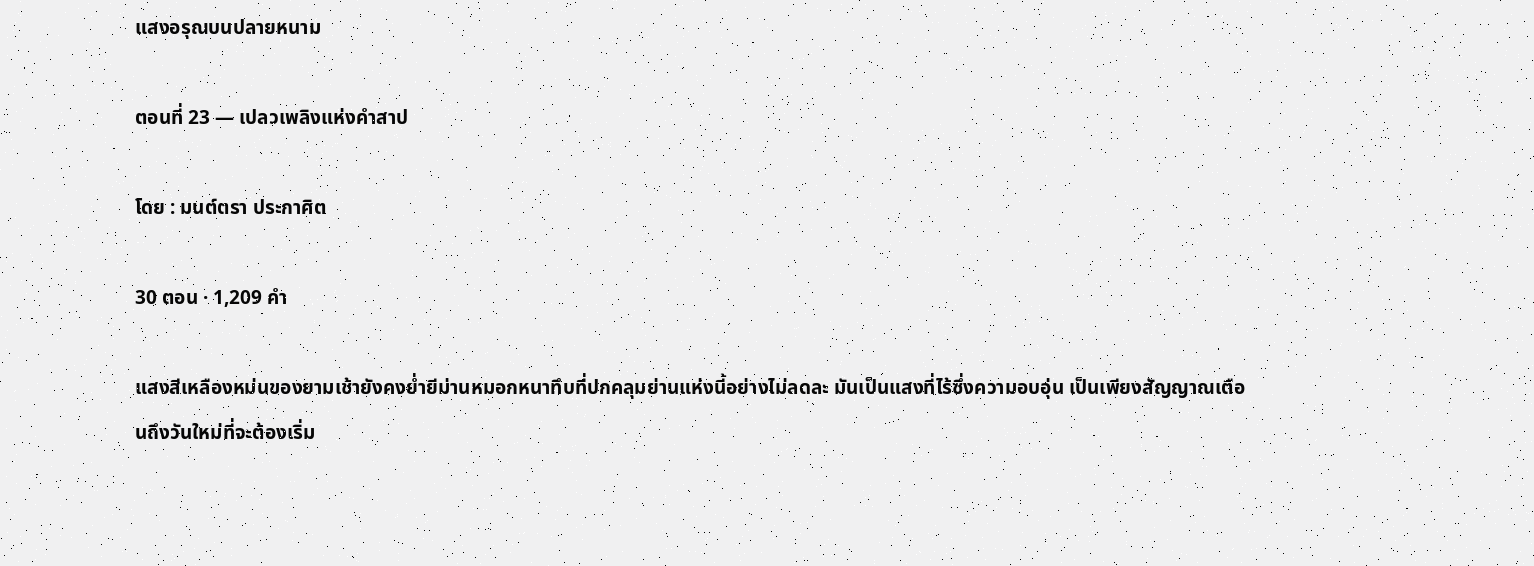แสงอรุณบนปลายหนาม

ตอนที่ 23 — เปลวเพลิงแห่งคำสาป

โดย : มนต์ตรา ประกาศิต

30 ตอน · 1,209 คำ

แสงสีเหลืองหม่นของยามเช้ายังคงย่ำยีม่านหมอกหนาทึบที่ปกคลุมย่านแห่งนี้อย่างไม่ลดละ มันเป็นแสงที่ไร้ซึ่งความอบอุ่น เป็นเพียงสัญญาณเตือนถึงวันใหม่ที่จะต้องเริ่ม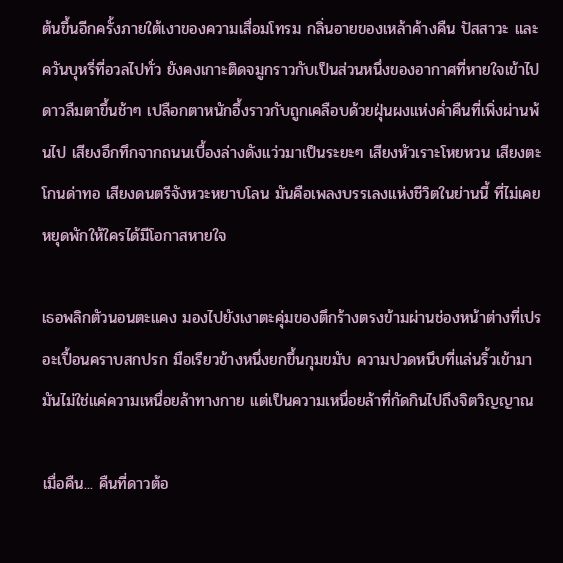ต้นขึ้นอีกครั้งภายใต้เงาของความเสื่อมโทรม กลิ่นอายของเหล้าค้างคืน ปัสสาวะ และควันบุหรี่ที่อวลไปทั่ว ยังคงเกาะติดจมูกราวกับเป็นส่วนหนึ่งของอากาศที่หายใจเข้าไป ดาวลืมตาขึ้นช้าๆ ‌เปลือกตาหนักอึ้งราวกับถูกเคลือบด้วยฝุ่นผงแห่งค่ำคืนที่เพิ่งผ่านพ้นไป เสียงอึกทึกจากถนนเบื้องล่างดังแว่วมาเป็นระยะๆ เสียงหัวเราะโหยหวน เสียงตะโกนด่าทอ เสียงดนตรีจังหวะหยาบโลน มันคือเพลงบรรเลงแห่งชีวิตในย่านนี้ ที่ไม่เคยหยุดพักให้ใครได้มีโอกาสหายใจ

เธอพลิกตัวนอนตะแคง มองไปยังเงาตะคุ่มของตึกร้างตรงข้ามผ่านช่องหน้าต่างที่เปรอะเปื้อนคราบสกปรก มือเรียวข้างหนึ่งยกขึ้นกุมขมับ ความปวดหนึบที่แล่นริ้วเข้ามา มันไม่ใช่แค่ความเหนื่อยล้าทางกาย แต่เป็นความเหนื่อยล้าที่กัดกินไปถึงจิตวิญญาณ

เมื่อคืน... คืนที่ดาวต้อ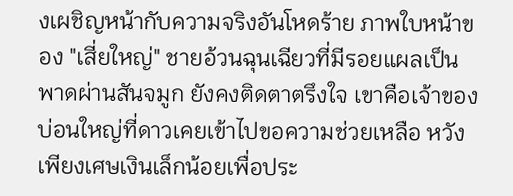งเผชิญหน้ากับความจริงอันโหดร้าย ภาพใบหน้าของ "เสี่ยใหญ่" ชายอ้วนฉุนเฉียวที่มีรอยแผลเป็นพาดผ่านสันจมูก ‍ยังคงติดตาตรึงใจ เขาคือเจ้าของบ่อนใหญ่ที่ดาวเคยเข้าไปขอความช่วยเหลือ หวังเพียงเศษเงินเล็กน้อยเพื่อประ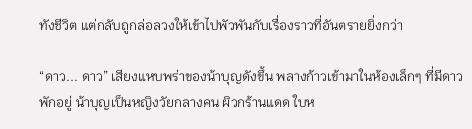ทังชีวิต แต่กลับถูกล่อลวงให้เข้าไปพัวพันกับเรื่องราวที่อันตรายยิ่งกว่า

“ดาว... ดาว” เสียงแหบพร่าของน้าบุญดังขึ้น พลางก้าวเข้ามาในห้องเล็กๆ ที่มีดาวพักอยู่ ‌น้าบุญเป็นหญิงวัยกลางคน ผิวกร้านแดด ใบห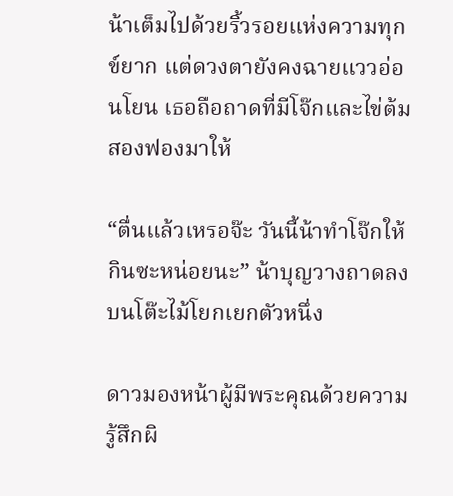น้าเต็มไปด้วยริ้วรอยแห่งความทุกข์ยาก แต่ดวงตายังคงฉายแววอ่อนโยน เธอถือถาดที่มีโจ๊กและไข่ต้มสองฟองมาให้

“ตื่นแล้วเหรอจ๊ะ วันนี้น้าทำโจ๊กให้ กินซะหน่อยนะ” น้าบุญวางถาดลงบนโต๊ะไม้โยกเยกตัวหนึ่ง

ดาวมองหน้าผู้มีพระคุณด้วยความรู้สึกผิ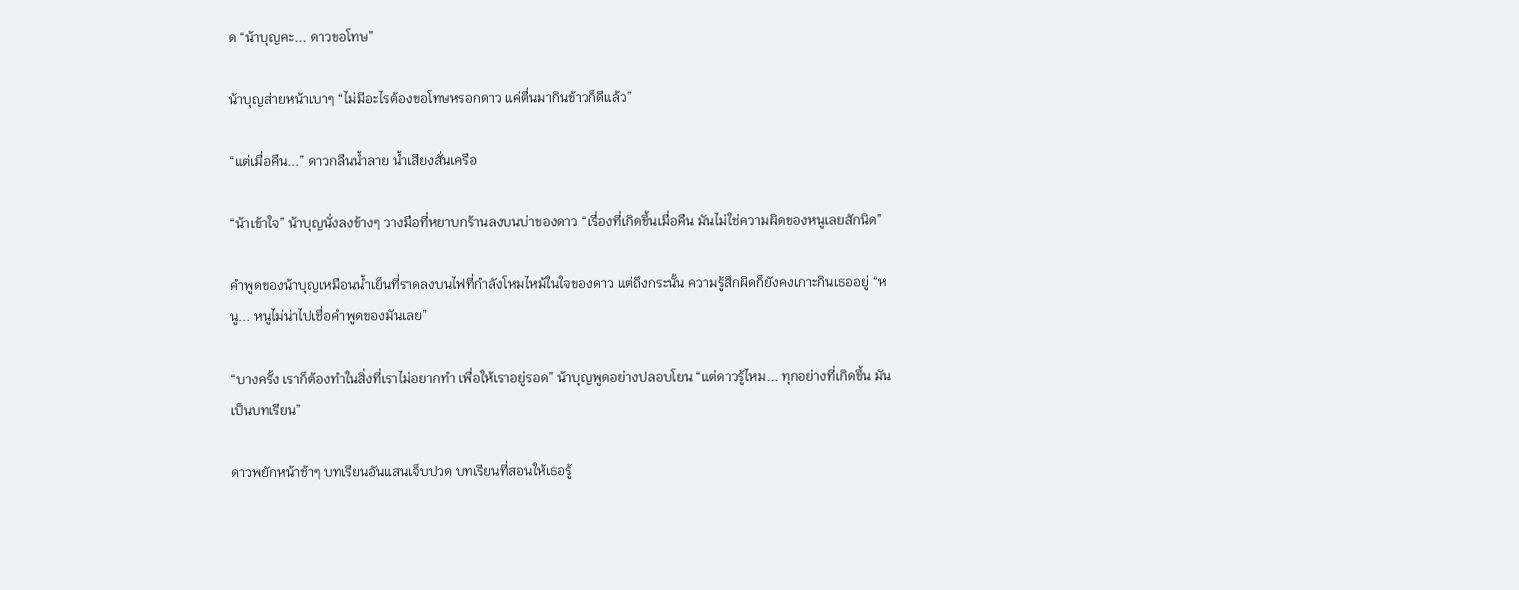ด ‍“น้าบุญคะ... ดาวขอโทษ”

น้าบุญส่ายหน้าเบาๆ “ไม่มีอะไรต้องขอโทษหรอกดาว แค่ตื่นมากินข้าวก็ดีแล้ว”

“แต่เมื่อคืน...” ดาวกลืนน้ำลาย น้ำเสียงสั่นเครือ

“น้าเข้าใจ” น้าบุญนั่งลงข้างๆ วางมือที่หยาบกร้านลงบนบ่าของดาว “เรื่องที่เกิดขึ้นเมื่อคืน มันไม่ใช่ความผิดของหนูเลยสักนิด”

คำพูดของน้าบุญเหมือนน้ำเย็นที่ราดลงบนไฟที่กำลังโหมไหม้ในใจของดาว แต่ถึงกระนั้น ความรู้สึกผิดก็ยังคงเกาะกินเธออยู่ “หนู... หนูไม่น่าไปเชื่อคำพูดของมันเลย”

“บางครั้ง เราก็ต้องทำในสิ่งที่เราไม่อยากทำ เพื่อให้เราอยู่รอด” น้าบุญพูดอย่างปลอบโยน “แต่ดาวรู้ไหม... ทุกอย่างที่เกิดขึ้น มันเป็นบทเรียน”

ดาวพยักหน้าช้าๆ บทเรียนอันแสนเจ็บปวด บทเรียนที่สอนให้เธอรู้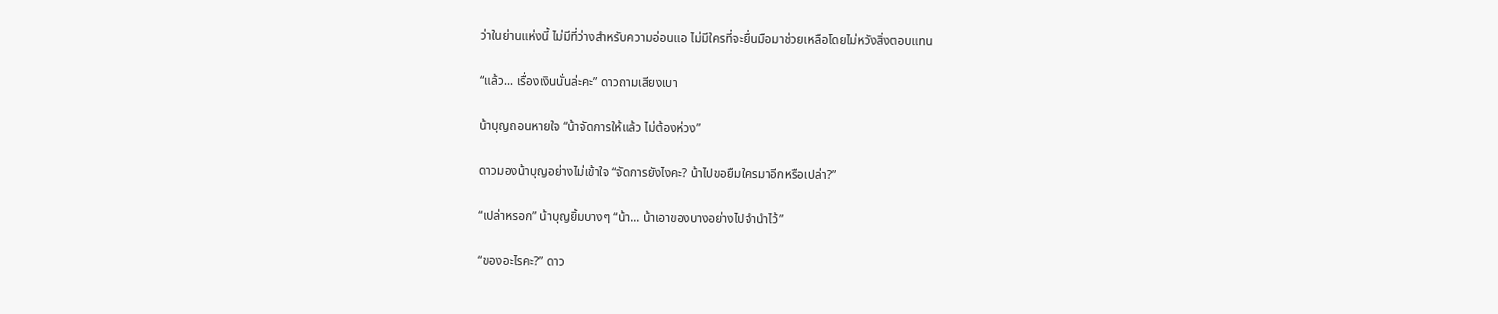ว่าในย่านแห่งนี้ ไม่มีที่ว่างสำหรับความอ่อนแอ ไม่มีใครที่จะยื่นมือมาช่วยเหลือโดยไม่หวังสิ่งตอบแทน

“แล้ว... เรื่องเงินนั่นล่ะคะ” ดาวถามเสียงเบา

น้าบุญถอนหายใจ “น้าจัดการให้แล้ว ไม่ต้องห่วง”

ดาวมองน้าบุญอย่างไม่เข้าใจ “จัดการยังไงคะ? น้าไปขอยืมใครมาอีกหรือเปล่า?”

“เปล่าหรอก” น้าบุญยิ้มบางๆ “น้า... น้าเอาของบางอย่างไปจำนำไว้”

“ของอะไรคะ?” ดาว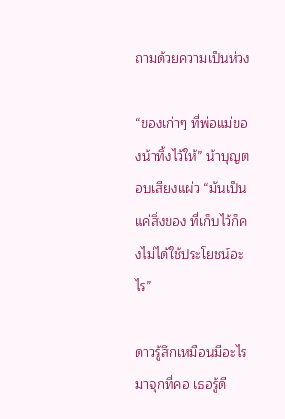ถามด้วยความเป็นห่วง

“ของเก่าๆ ที่พ่อแม่ของน้าทิ้งไว้ให้” น้าบุญตอบเสียงแผ่ว “มันเป็นแค่สิ่งของ ที่เก็บไว้ก็คงไม่ได้ใช้ประโยชน์อะไร”

ดาวรู้สึกเหมือนมีอะไรมาจุกที่คอ เธอรู้ดี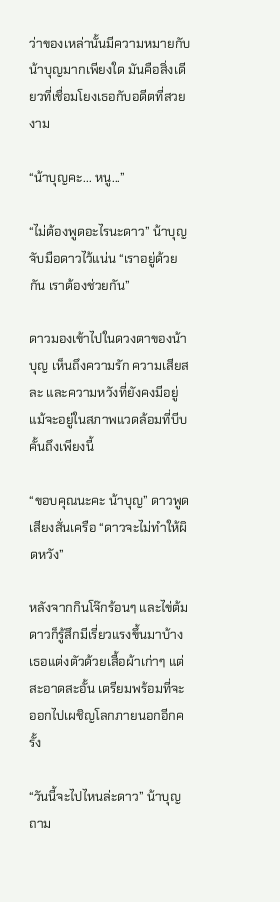ว่าของเหล่านั้นมีความหมายกับน้าบุญมากเพียงใด มันคือสิ่งเดียวที่เชื่อมโยงเธอกับอดีตที่สวยงาม

“น้าบุญคะ... หนู...”

“ไม่ต้องพูดอะไรนะดาว” น้าบุญจับมือดาวไว้แน่น “เราอยู่ด้วยกัน เราต้องช่วยกัน”

ดาวมองเข้าไปในดวงตาของน้าบุญ เห็นถึงความรัก ความเสียสละ และความหวังที่ยังคงมีอยู่ แม้จะอยู่ในสภาพแวดล้อมที่บีบคั้นถึงเพียงนี้

“ขอบคุณนะคะ น้าบุญ” ดาวพูดเสียงสั่นเครือ “ดาวจะไม่ทำให้ผิดหวัง”

หลังจากกินโจ๊กร้อนๆ และไข่ต้ม ดาวก็รู้สึกมีเรี่ยวแรงขึ้นมาบ้าง เธอแต่งตัวด้วยเสื้อผ้าเก่าๆ แต่สะอาดสะอั้น เตรียมพร้อมที่จะออกไปเผชิญโลกภายนอกอีกครั้ง

“วันนี้จะไปไหนล่ะดาว” น้าบุญถาม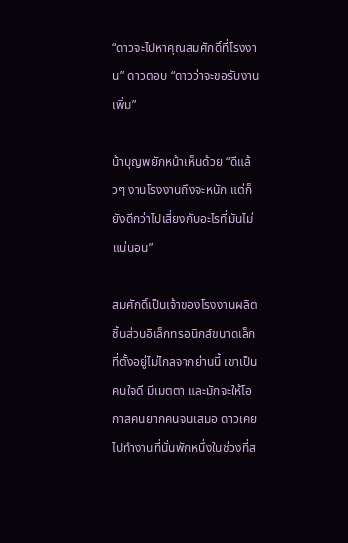“ดาวจะไปหาคุณสมศักดิ์ที่โรงงาน” ดาวตอบ “ดาวว่าจะขอรับงานเพิ่ม”

น้าบุญพยักหน้าเห็นด้วย “ดีแล้วๆ งานโรงงานถึงจะหนัก แต่ก็ยังดีกว่าไปเสี่ยงกับอะไรที่มันไม่แน่นอน”

สมศักดิ์เป็นเจ้าของโรงงานผลิตชิ้นส่วนอิเล็กทรอนิกส์ขนาดเล็กที่ตั้งอยู่ไม่ไกลจากย่านนี้ เขาเป็นคนใจดี มีเมตตา และมักจะให้โอกาสคนยากคนจนเสมอ ดาวเคยไปทำงานที่นั่นพักหนึ่งในช่วงที่ส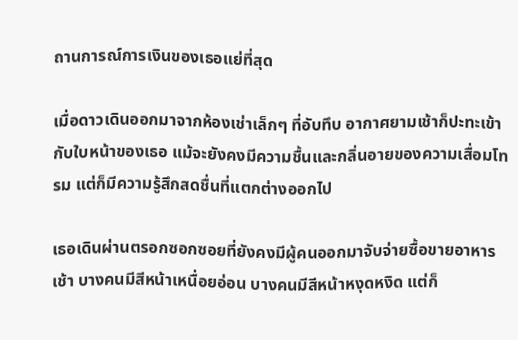ถานการณ์การเงินของเธอแย่ที่สุด

เมื่อดาวเดินออกมาจากห้องเช่าเล็กๆ ที่อับทึบ อากาศยามเช้าก็ปะทะเข้ากับใบหน้าของเธอ แม้จะยังคงมีความชื้นและกลิ่นอายของความเสื่อมโทรม แต่ก็มีความรู้สึกสดชื่นที่แตกต่างออกไป

เธอเดินผ่านตรอกซอกซอยที่ยังคงมีผู้คนออกมาจับจ่ายซื้อขายอาหารเช้า บางคนมีสีหน้าเหนื่อยอ่อน บางคนมีสีหน้าหงุดหงิด แต่ก็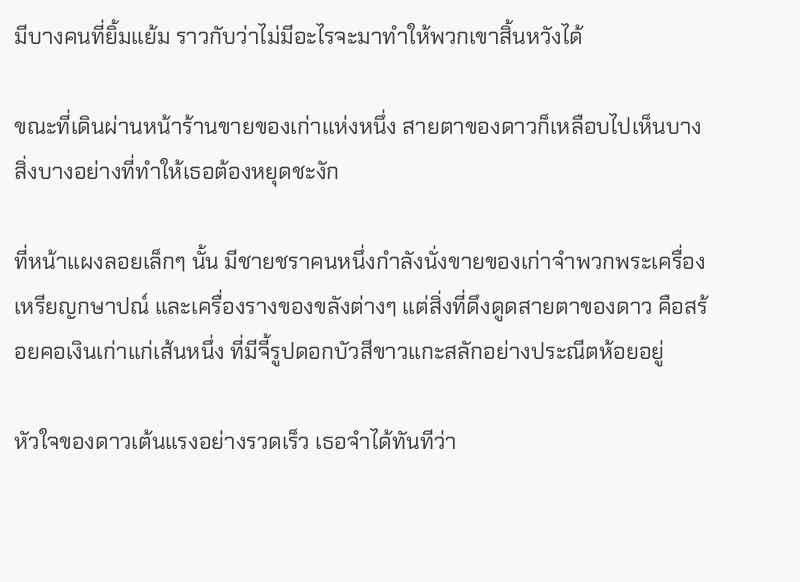มีบางคนที่ยิ้มแย้ม ราวกับว่าไม่มีอะไรจะมาทำให้พวกเขาสิ้นหวังได้

ขณะที่เดินผ่านหน้าร้านขายของเก่าแห่งหนึ่ง สายตาของดาวก็เหลือบไปเห็นบางสิ่งบางอย่างที่ทำให้เธอต้องหยุดชะงัก

ที่หน้าแผงลอยเล็กๆ นั้น มีชายชราคนหนึ่งกำลังนั่งขายของเก่าจำพวกพระเครื่อง เหรียญกษาปณ์ และเครื่องรางของขลังต่างๆ แต่สิ่งที่ดึงดูดสายตาของดาว คือสร้อยคอเงินเก่าแก่เส้นหนึ่ง ที่มีจี้รูปดอกบัวสีขาวแกะสลักอย่างประณีตห้อยอยู่

หัวใจของดาวเต้นแรงอย่างรวดเร็ว เธอจำได้ทันทีว่า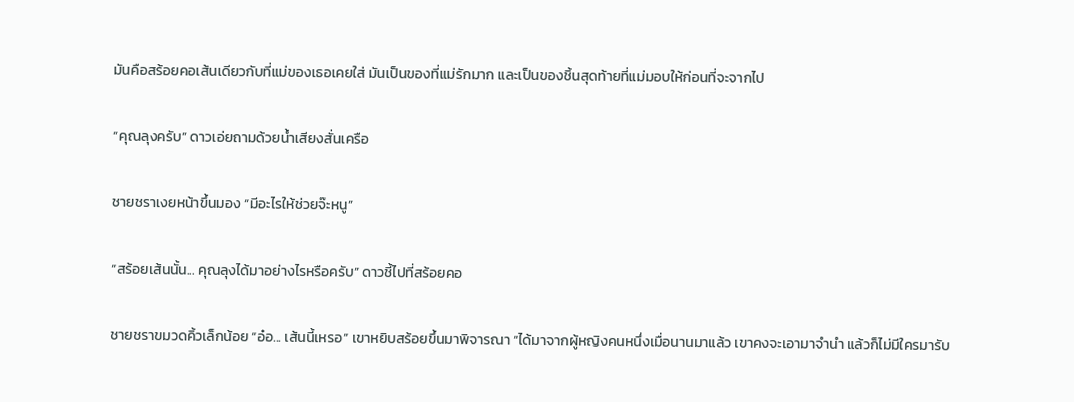มันคือสร้อยคอเส้นเดียวกับที่แม่ของเธอเคยใส่ มันเป็นของที่แม่รักมาก และเป็นของชิ้นสุดท้ายที่แม่มอบให้ก่อนที่จะจากไป

“คุณลุงครับ” ดาวเอ่ยถามด้วยน้ำเสียงสั่นเครือ

ชายชราเงยหน้าขึ้นมอง “มีอะไรให้ช่วยจ๊ะหนู”

“สร้อยเส้นนั้น... คุณลุงได้มาอย่างไรหรือครับ” ดาวชี้ไปที่สร้อยคอ

ชายชราขมวดคิ้วเล็กน้อย “อ๋อ... เส้นนี้เหรอ” เขาหยิบสร้อยขึ้นมาพิจารณา “ได้มาจากผู้หญิงคนหนึ่งเมื่อนานมาแล้ว เขาคงจะเอามาจำนำ แล้วก็ไม่มีใครมารับ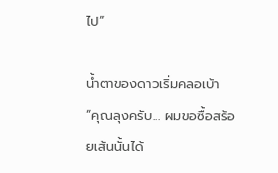ไป”

น้ำตาของดาวเริ่มคลอเบ้า “คุณลุงครับ... ผมขอซื้อสร้อยเส้นนั้นได้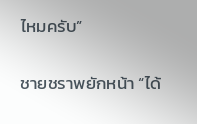ไหมครับ”

ชายชราพยักหน้า “ได้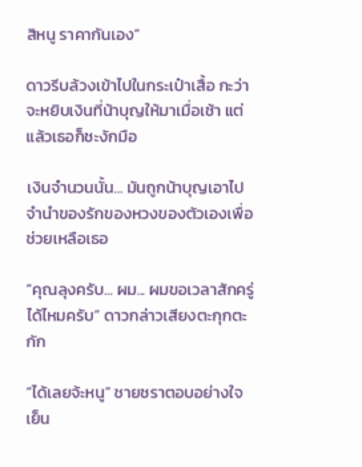สิหนู ราคากันเอง”

ดาวรีบล้วงเข้าไปในกระเป๋าเสื้อ กะว่าจะหยิบเงินที่น้าบุญให้มาเมื่อเช้า แต่แล้วเธอก็ชะงักมือ

เงินจำนวนนั้น... มันถูกน้าบุญเอาไปจำนำของรักของหวงของตัวเองเพื่อช่วยเหลือเธอ

“คุณลุงครับ... ผม... ผมขอเวลาสักครู่ได้ไหมครับ” ดาวกล่าวเสียงตะกุกตะกัก

“ได้เลยจ้ะหนู” ชายชราตอบอย่างใจเย็น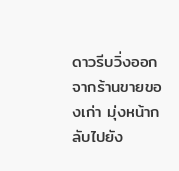ดาวรีบวิ่งออกจากร้านขายของเก่า มุ่งหน้ากลับไปยัง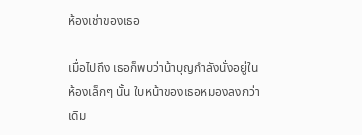ห้องเช่าของเธอ

เมื่อไปถึง เธอก็พบว่าน้าบุญกำลังนั่งอยู่ในห้องเล็กๆ นั้น ใบหน้าของเธอหมองลงกว่าเดิม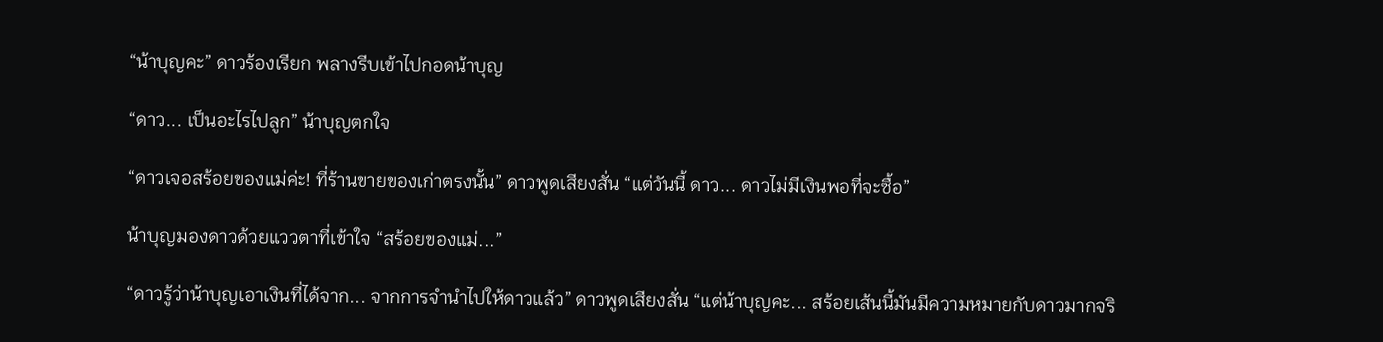“น้าบุญคะ” ดาวร้องเรียก พลางรีบเข้าไปกอดน้าบุญ

“ดาว... เป็นอะไรไปลูก” น้าบุญตกใจ

“ดาวเจอสร้อยของแม่ค่ะ! ที่ร้านขายของเก่าตรงนั้น” ดาวพูดเสียงสั่น “แต่วันนี้ ดาว... ดาวไม่มีเงินพอที่จะซื้อ”

น้าบุญมองดาวด้วยแววตาที่เข้าใจ “สร้อยของแม่...”

“ดาวรู้ว่าน้าบุญเอาเงินที่ได้จาก... จากการจำนำไปให้ดาวแล้ว” ดาวพูดเสียงสั่น “แต่น้าบุญคะ... สร้อยเส้นนี้มันมีความหมายกับดาวมากจริ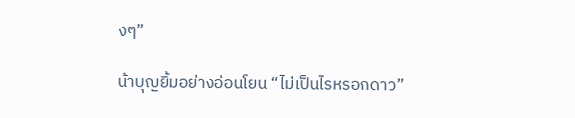งๆ”

น้าบุญยิ้มอย่างอ่อนโยน “ไม่เป็นไรหรอกดาว”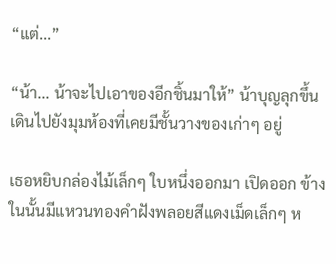“แต่...”

“น้า... น้าจะไปเอาของอีกชิ้นมาให้” น้าบุญลุกขึ้น เดินไปยังมุมห้องที่เคยมีชั้นวางของเก่าๆ อยู่

เธอหยิบกล่องไม้เล็กๆ ใบหนึ่งออกมา เปิดออก ข้างในนั้นมีแหวนทองคำฝังพลอยสีแดงเม็ดเล็กๆ ห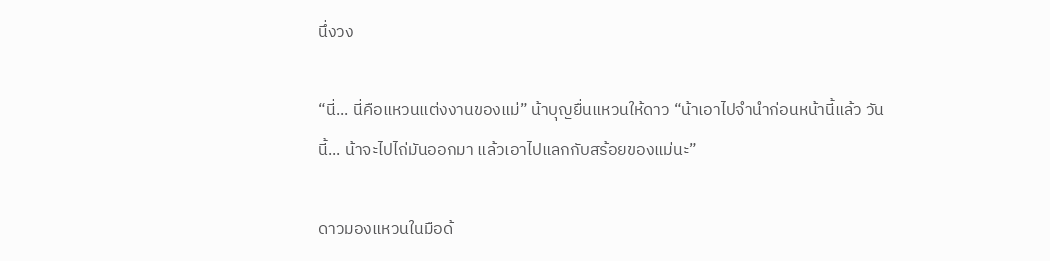นึ่งวง

“นี่... นี่คือแหวนแต่งงานของแม่” น้าบุญยื่นแหวนให้ดาว “น้าเอาไปจำนำก่อนหน้านี้แล้ว วันนี้... น้าจะไปไถ่มันออกมา แล้วเอาไปแลกกับสร้อยของแม่นะ”

ดาวมองแหวนในมือด้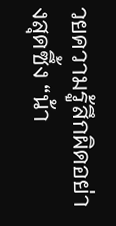วยความรู้สึกผิดอย่างสุดซึ้ง “น้า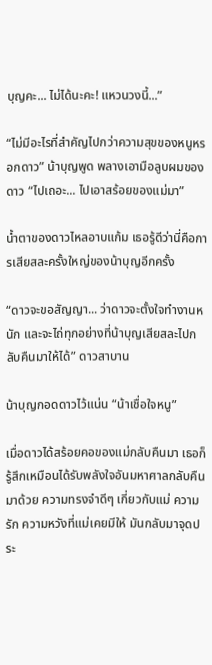บุญคะ... ไม่ได้นะคะ! แหวนวงนี้...”

“ไม่มีอะไรที่สำคัญไปกว่าความสุขของหนูหรอกดาว” น้าบุญพูด พลางเอามือลูบผมของดาว “ไปเถอะ... ไปเอาสร้อยของแม่มา”

น้ำตาของดาวไหลอาบแก้ม เธอรู้ดีว่านี่คือการเสียสละครั้งใหญ่ของน้าบุญอีกครั้ง

“ดาวจะขอสัญญา... ว่าดาวจะตั้งใจทำงานหนัก และจะไถ่ทุกอย่างที่น้าบุญเสียสละไปกลับคืนมาให้ได้” ดาวสาบาน

น้าบุญกอดดาวไว้แน่น “น้าเชื่อใจหนู”

เมื่อดาวได้สร้อยคอของแม่กลับคืนมา เธอก็รู้สึกเหมือนได้รับพลังใจอันมหาศาลกลับคืนมาด้วย ความทรงจำดีๆ เกี่ยวกับแม่ ความรัก ความหวังที่แม่เคยมีให้ มันกลับมาจุดประ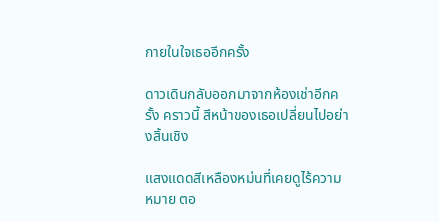กายในใจเธออีกครั้ง

ดาวเดินกลับออกมาจากห้องเช่าอีกครั้ง คราวนี้ สีหน้าของเธอเปลี่ยนไปอย่างสิ้นเชิง

แสงแดดสีเหลืองหม่นที่เคยดูไร้ความหมาย ตอ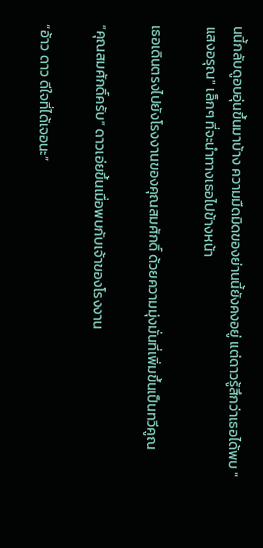นนี้กลับดูอบอุ่นขึ้นมาบ้าง ความมืดมิดของย่านนี้ยังคงอยู่ แต่ดาวรู้สึกว่าเธอได้พบ "แสงอรุณ" เล็กๆ ที่จะนำทางเธอไปข้างหน้า

เธอเดินตรงไปยังโรงงานของคุณสมศักดิ์ ด้วยความมุ่งมั่นที่เพิ่มขึ้นเป็นทวีคูณ

“คุณสมศักดิ์ครับ” ดาวเอ่ยขึ้นเมื่อพบกับเจ้าของโรงงาน

“อ้าว ดาว ดีใจที่ได้เจอนะ”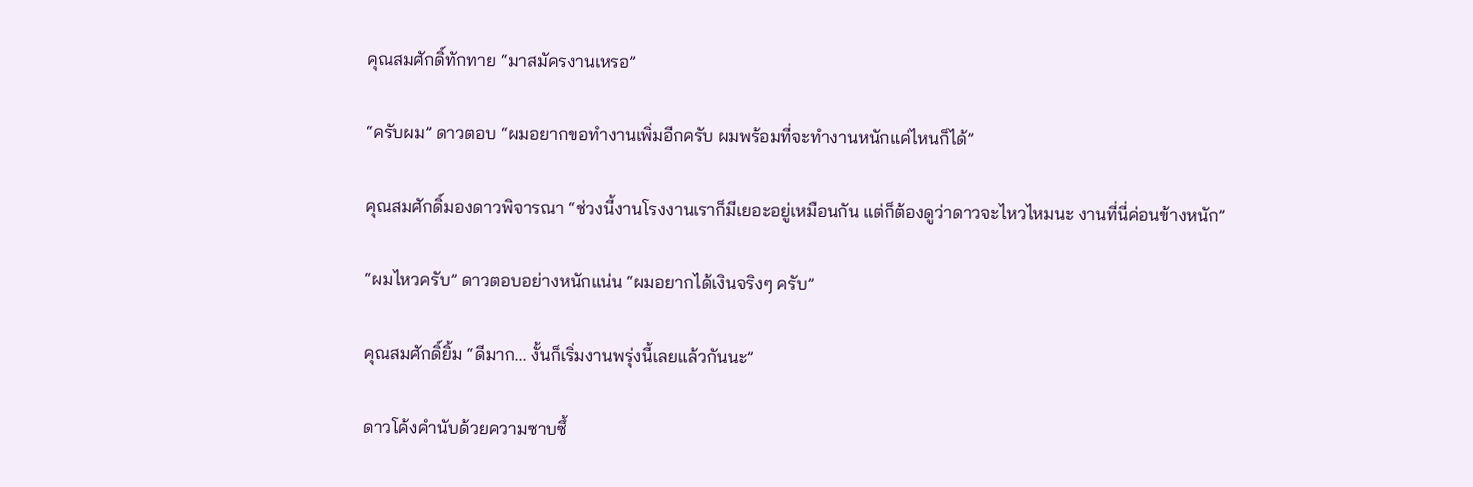คุณสมศักดิ์ทักทาย “มาสมัครงานเหรอ”

“ครับผม” ดาวตอบ “ผมอยากขอทำงานเพิ่มอีกครับ ผมพร้อมที่จะทำงานหนักแค่ไหนก็ได้”

คุณสมศักดิ์มองดาวพิจารณา “ช่วงนี้งานโรงงานเราก็มีเยอะอยู่เหมือนกัน แต่ก็ต้องดูว่าดาวจะไหวไหมนะ งานที่นี่ค่อนข้างหนัก”

“ผมไหวครับ” ดาวตอบอย่างหนักแน่น “ผมอยากได้เงินจริงๆ ครับ”

คุณสมศักดิ์ยิ้ม “ดีมาก... งั้นก็เริ่มงานพรุ่งนี้เลยแล้วกันนะ”

ดาวโค้งคำนับด้วยความซาบซึ้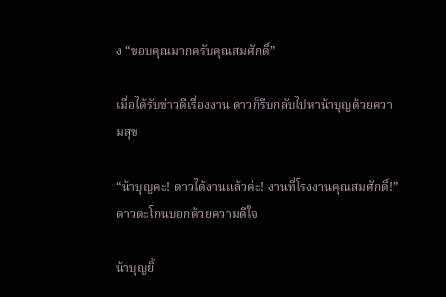ง “ขอบคุณมากครับคุณสมศักดิ์”

เมื่อได้รับข่าวดีเรื่องงาน ดาวก็รีบกลับไปหาน้าบุญด้วยความสุข

“น้าบุญคะ! ดาวได้งานแล้วค่ะ! งานที่โรงงานคุณสมศักดิ์!” ดาวตะโกนบอกด้วยความดีใจ

น้าบุญยิ้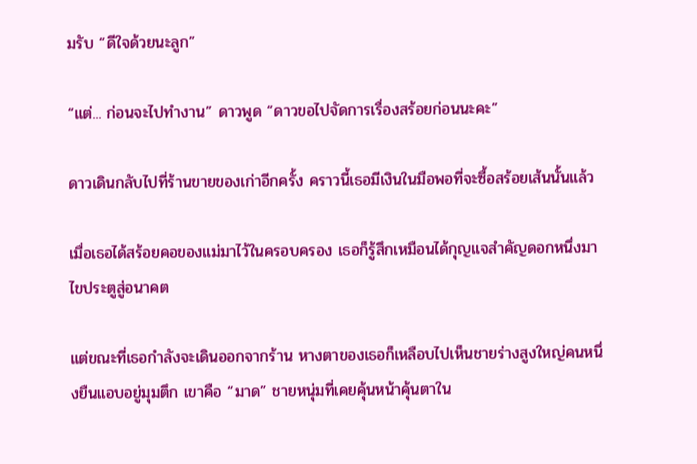มรับ “ดีใจด้วยนะลูก”

“แต่... ก่อนจะไปทำงาน” ดาวพูด “ดาวขอไปจัดการเรื่องสร้อยก่อนนะคะ”

ดาวเดินกลับไปที่ร้านขายของเก่าอีกครั้ง คราวนี้เธอมีเงินในมือพอที่จะซื้อสร้อยเส้นนั้นแล้ว

เมื่อเธอได้สร้อยคอของแม่มาไว้ในครอบครอง เธอก็รู้สึกเหมือนได้กุญแจสำคัญดอกหนึ่งมาไขประตูสู่อนาคต

แต่ขณะที่เธอกำลังจะเดินออกจากร้าน หางตาของเธอก็เหลือบไปเห็นชายร่างสูงใหญ่คนหนึ่งยืนแอบอยู่มุมตึก เขาคือ “มาด” ชายหนุ่มที่เคยคุ้นหน้าคุ้นตาใน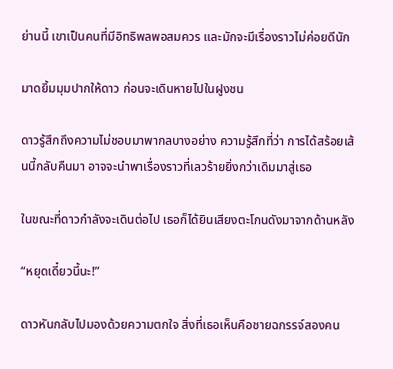ย่านนี้ เขาเป็นคนที่มีอิทธิพลพอสมควร และมักจะมีเรื่องราวไม่ค่อยดีนัก

มาดยิ้มมุมปากให้ดาว ก่อนจะเดินหายไปในฝูงชน

ดาวรู้สึกถึงความไม่ชอบมาพากลบางอย่าง ความรู้สึกที่ว่า การได้สร้อยเส้นนี้กลับคืนมา อาจจะนำพาเรื่องราวที่เลวร้ายยิ่งกว่าเดิมมาสู่เธอ

ในขณะที่ดาวกำลังจะเดินต่อไป เธอก็ได้ยินเสียงตะโกนดังมาจากด้านหลัง

“หยุดเดี๋ยวนี้นะ!”

ดาวหันกลับไปมองด้วยความตกใจ สิ่งที่เธอเห็นคือชายฉกรรจ์สองคน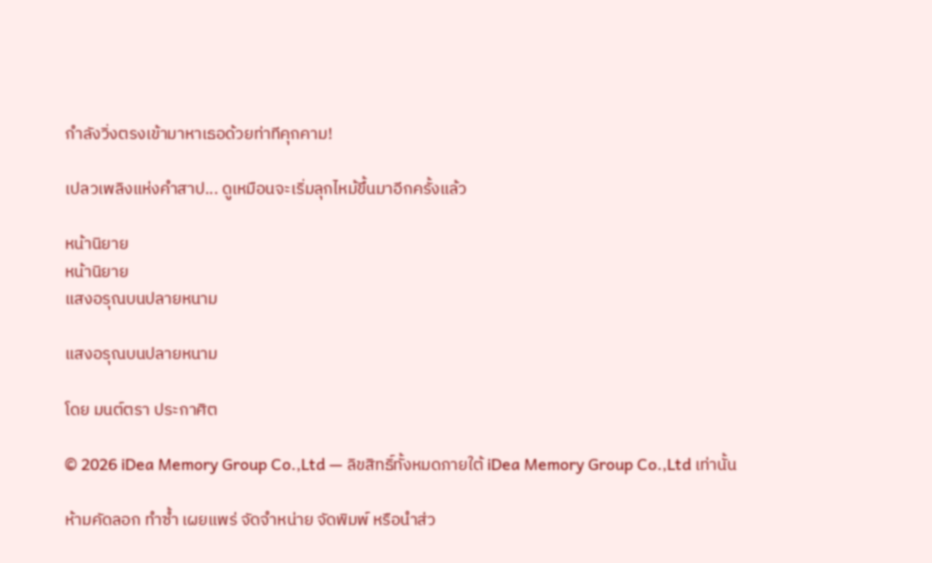กำลังวิ่งตรงเข้ามาหาเธอด้วยท่าทีคุกคาม!

เปลวเพลิงแห่งคำสาป... ดูเหมือนจะเริ่มลุกไหม้ขึ้นมาอีกครั้งแล้ว

หน้านิยาย
หน้านิยาย
แสงอรุณบนปลายหนาม

แสงอรุณบนปลายหนาม

โดย มนต์ตรา ประกาศิต

© 2026 iDea Memory Group Co.,Ltd — ลิขสิทธิ์ทั้งหมดภายใต้ iDea Memory Group Co.,Ltd เท่านั้น

ห้ามคัดลอก ทำซ้ำ เผยแพร่ จัดจำหน่าย จัดพิมพ์ หรือนำส่ว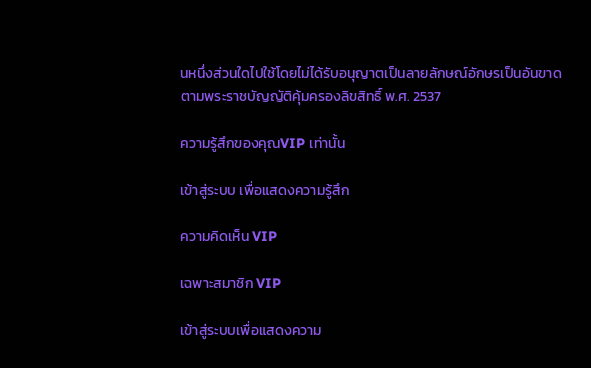นหนึ่งส่วนใดไปใช้โดยไม่ได้รับอนุญาตเป็นลายลักษณ์อักษรเป็นอันขาด ตามพระราชบัญญัติคุ้มครองลิขสิทธิ์ พ.ศ. 2537

ความรู้สึกของคุณVIP เท่านั้น

เข้าสู่ระบบ เพื่อแสดงความรู้สึก

ความคิดเห็น VIP

เฉพาะสมาชิก VIP

เข้าสู่ระบบเพื่อแสดงความ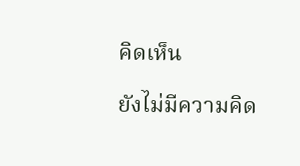คิดเห็น

ยังไม่มีความคิด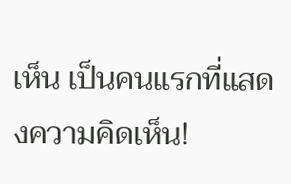เห็น เป็นคนแรกที่แสดงความคิดเห็น!